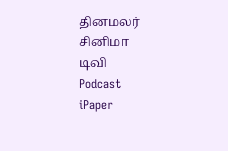தினமலர்
சினிமா
டிவி
Podcast
iPaper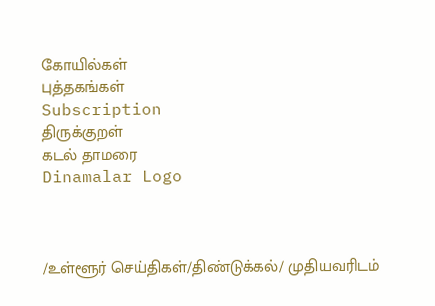கோயில்கள்
புத்தகங்கள்
Subscription
திருக்குறள்
கடல் தாமரை
Dinamalar Logo



/உள்ளூர் செய்திகள்/திண்டுக்கல்/ முதியவரிடம்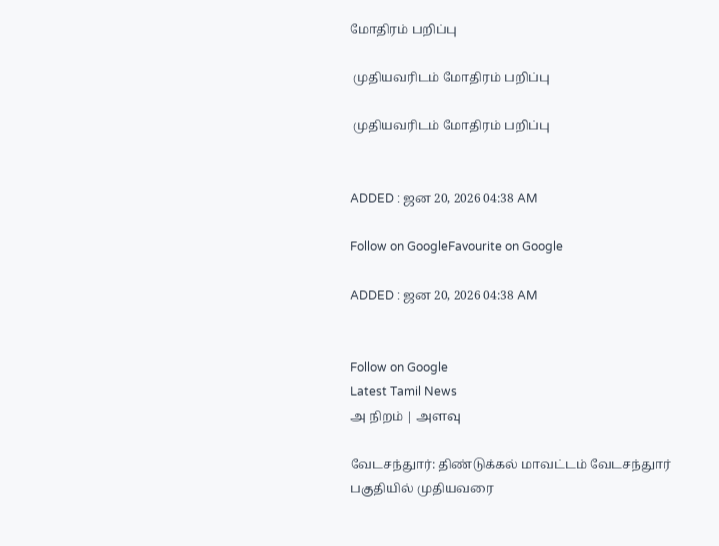மோதிரம் பறிப்பு

 முதியவரிடம் மோதிரம் பறிப்பு

 முதியவரிடம் மோதிரம் பறிப்பு


ADDED : ஜன 20, 2026 04:38 AM

Follow on GoogleFavourite on Google

ADDED : ஜன 20, 2026 04:38 AM


Follow on Google
Latest Tamil News
அ நிறம் | அளவு

வேடசந்துார்: திண்டுக்கல் மாவட்டம் வேடசந்துார் பகுதியில் முதியவரை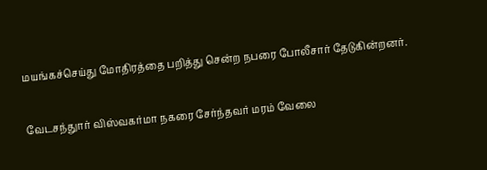மயங்கச்செய்து மோதிரத்தை பறித்து சென்ற நபரை போலீசார் தேடுகின்றனர்.

வேடசந்துார் விஸ்வகர்மா நகரை சேர்ந்தவர் மரம் வேலை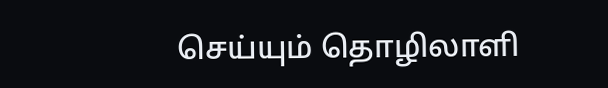செய்யும் தொழிலாளி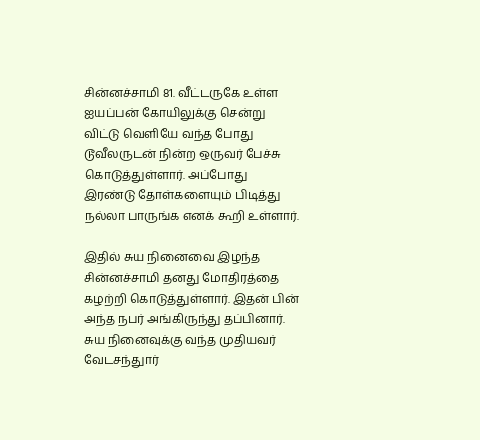சின்னச்சாமி 81. வீட்டருகே உள்ள ஐயப்பன் கோயிலுக்கு சென்று விட்டு வெளியே வந்த போது டூவீலருடன் நின்ற ஒருவர் பேச்சு கொடுத்துள்ளார். அப்போது இரண்டு தோள்களையும் பிடித்து நல்லா பாருங்க எனக் கூறி உள்ளார்.

இதில் சுய நினைவை இழந்த சின்னச்சாமி தனது மோதிரத்தை கழற்றி கொடுத்துள்ளார். இதன் பின் அந்த நபர் அங்கிருந்து தப்பினார். சுய நினைவுக்கு வந்த முதியவர் வேடசந்துார்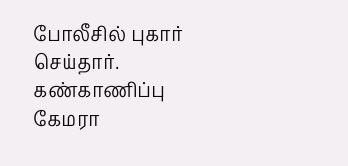போலீசில் புகார் செய்தார். கண்காணிப்பு கேமரா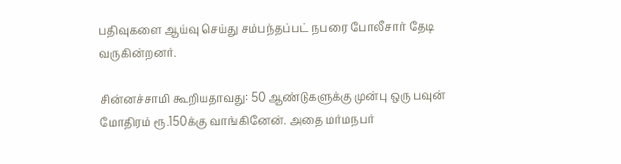பதிவுகளை ஆய்வு செய்து சம்பந்தப்பட் நபரை போலீசார் தேடி வருகின்றனர்.

சின்னச்சாமி கூறியதாவது: 50 ஆண்டுகளுக்கு முன்பு ஒரு பவுன் மோதிரம் ரூ.150க்கு வாங்கினேன். அதை மர்மநபர்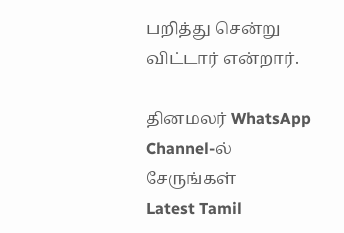பறித்து சென்று விட்டார் என்றார்.

தினமலர் WhatsApp Channel-ல் சேருங்கள்
Latest Tamil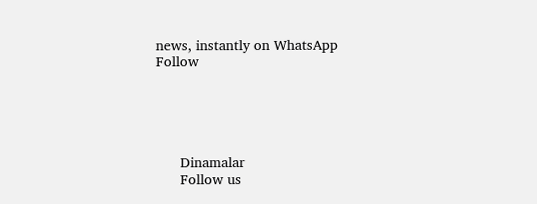news, instantly on WhatsApp
Follow





      Dinamalar
      Follow us